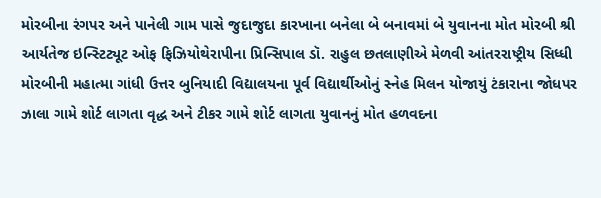મોરબીના રંગપર અને પાનેલી ગામ પાસે જુદાજુદા કારખાના બનેલા બે બનાવમાં બે યુવાનના મોત મોરબી શ્રી આર્યતેજ ઇન્સ્ટિટ્યૂટ ઓફ ફિઝિયોથેરાપીના પ્રિન્સિપાલ ડૉ. રાહુલ છતલાણીએ મેળવી આંતરરાષ્ટ્રીય સિધ્ધી મોરબીની મહાત્મા ગાંધી ઉત્તર બુનિયાદી વિદ્યાલયના પૂર્વ વિદ્યાર્થીઓનું સ્નેહ મિલન યોજાયું ટંકારાના જોધપર ઝાલા ગામે શોર્ટ લાગતા વૃદ્ધ અને ટીકર ગામે શોર્ટ લાગતા યુવાનનું મોત હળવદના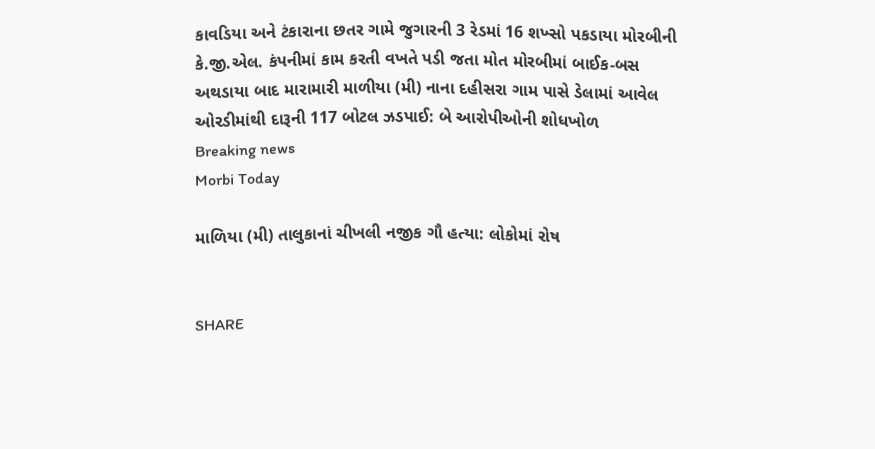કાવડિયા અને ટંકારાના છતર ગામે જુગારની 3 રેડમાં 16 શખ્સો પકડાયા મોરબીની કે.જી.એલ. કંપનીમાં કામ કરતી વખતે પડી જતા મોત મોરબીમાં બાઈક-બસ અથડાયા બાદ મારામારી માળીયા (મી) નાના દહીસરા ગામ પાસે ડેલામાં આવેલ ઓરડીમાંથી દારૂની 117 બોટલ ઝડપાઈ: બે આરોપીઓની શોધખોળ
Breaking news
Morbi Today

માળિયા (મી) તાલુકાનાં ચીખલી નજીક ગૌ હત્યા: લોકોમાં રોષ


SHARE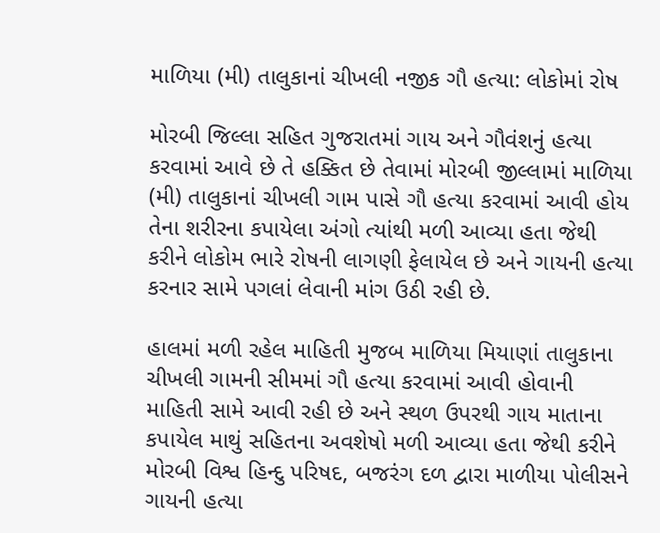માળિયા (મી) તાલુકાનાં ચીખલી નજીક ગૌ હત્યા: લોકોમાં રોષ

મોરબી જિલ્લા સહિત ગુજરાતમાં ગાય અને ગૌવંશનું હત્યા કરવામાં આવે છે તે હક્કિત છે તેવામાં મોરબી જીલ્લામાં માળિયા (મી) તાલુકાનાં ચીખલી ગામ પાસે ગૌ હત્યા કરવામાં આવી હોય તેના શરીરના કપાયેલા અંગો ત્યાંથી મળી આવ્યા હતા જેથી કરીને લોકોમ ભારે રોષની લાગણી ફેલાયેલ છે અને ગાયની હત્યા કરનાર સામે પગલાં લેવાની માંગ ઉઠી રહી છે.

હાલમાં મળી રહેલ માહિતી મુજબ માળિયા મિયાણાં તાલુકાના ચીખલી ગામની સીમમાં ગૌ હત્યા કરવામાં આવી હોવાની માહિતી સામે આવી રહી છે અને સ્થળ ઉપરથી ગાય માતાના કપાયેલ માથું સહિતના અવશેષો મળી આવ્યા હતા જેથી કરીને મોરબી વિશ્વ હિન્દુ પરિષદ, બજરંગ દળ દ્વારા માળીયા પોલીસને ગાયની હત્યા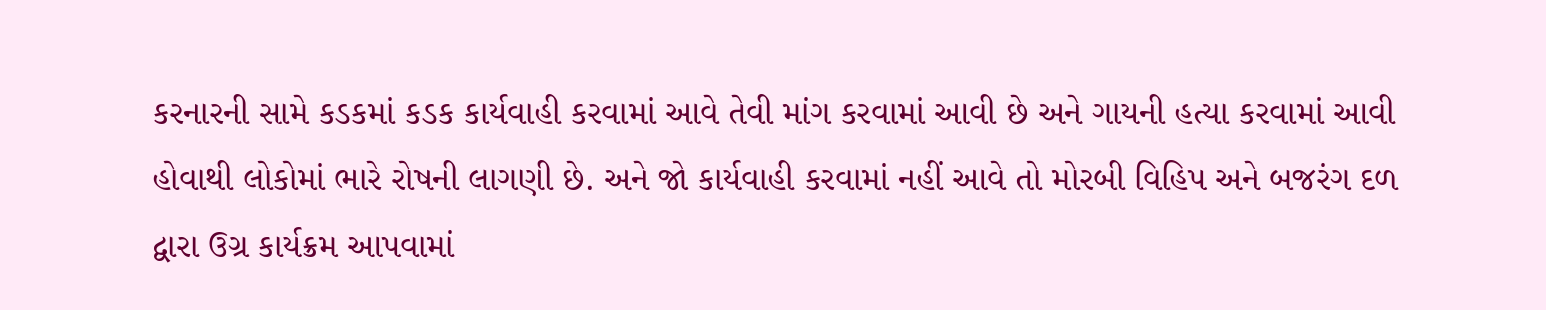કરનારની સામે કડકમાં કડક કાર્યવાહી કરવામાં આવે તેવી માંગ કરવામાં આવી છે અને ગાયની હત્યા કરવામાં આવી હોવાથી લોકોમાં ભારે રોષની લાગણી છે. અને જો કાર્યવાહી કરવામાં નહીં આવે તો મોરબી વિહિપ અને બજરંગ દળ દ્વારા ઉગ્ર કાર્યક્રમ આપવામાં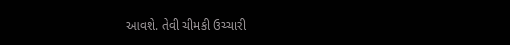આવશે. તેવી ચીમકી ઉચ્ચારી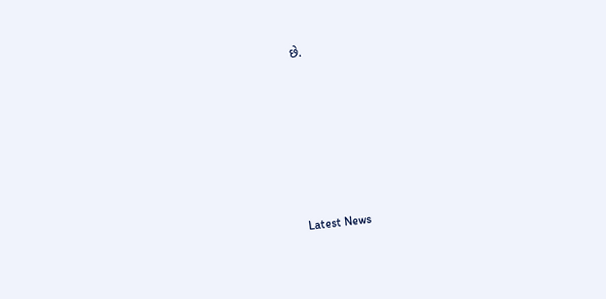છે.






Latest News